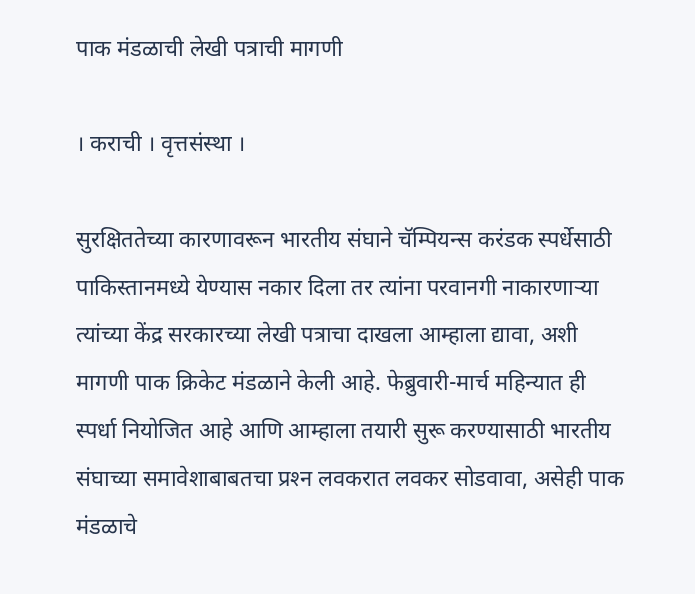पाक मंडळाची लेखी पत्राची मागणी

। कराची । वृत्तसंस्था ।

सुरक्षिततेच्या कारणावरून भारतीय संघाने चॅम्पियन्स करंडक स्पर्धेसाठी पाकिस्तानमध्ये येण्यास नकार दिला तर त्यांना परवानगी नाकारणार्‍या त्यांच्या केंद्र सरकारच्या लेखी पत्राचा दाखला आम्हाला द्यावा, अशी मागणी पाक क्रिकेट मंडळाने केली आहे. फेब्रुवारी-मार्च महिन्यात ही स्पर्धा नियोजित आहे आणि आम्हाला तयारी सुरू करण्यासाठी भारतीय संघाच्या समावेशाबाबतचा प्रश्‍न लवकरात लवकर सोडवावा, असेही पाक मंडळाचे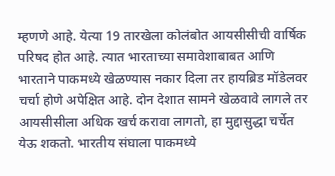म्हणणे आहे. येत्या 19 तारखेला कोलंबोत आयसीसीची वार्षिक परिषद होत आहे. त्यात भारताच्या समावेशाबाबत आणि भारताने पाकमध्ये खेळण्यास नकार दिला तर हायब्रिड मॉडेलवर चर्चा होणे अपेक्षित आहे. दोन देशात सामने खेळवावे लागले तर आयसीसीला अधिक खर्च करावा लागतो, हा मुद्दासुद्धा चर्चेत येऊ शकतो. भारतीय संघाला पाकमध्ये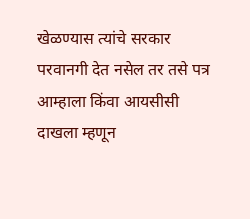खेळण्यास त्यांचे सरकार परवानगी देत नसेल तर तसे पत्र आम्हाला किंवा आयसीसी दाखला म्हणून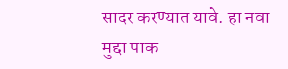सादर करण्यात यावे. हा नवा मुद्दा पाक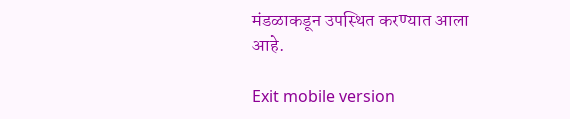मंडळाकडून उपस्थित करण्यात आला आहे.

Exit mobile version